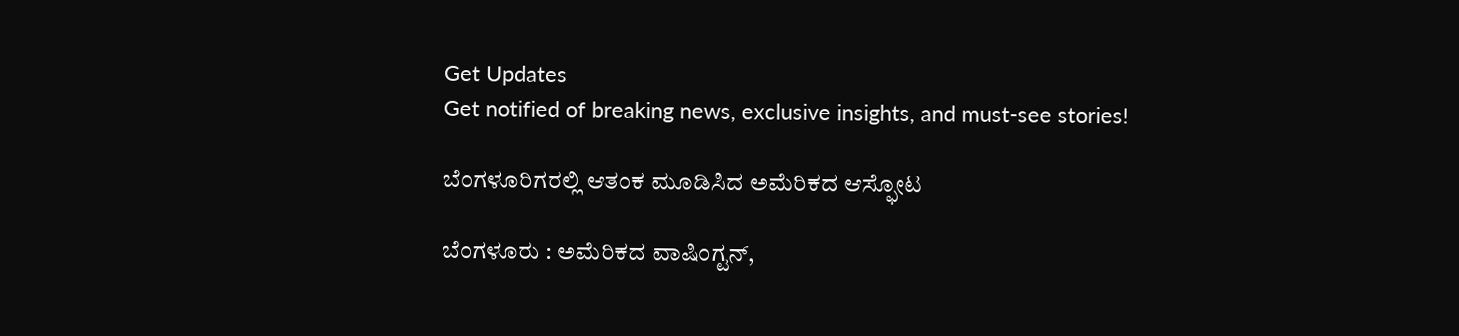Get Updates
Get notified of breaking news, exclusive insights, and must-see stories!

ಬೆಂಗಳೂರಿಗರಲ್ಲಿ ಆತಂಕ ಮೂಡಿಸಿದ ಅಮೆರಿಕದ ಆಸ್ಫೋಟ

ಬೆಂಗಳೂರು : ಅಮೆರಿಕದ ವಾಷಿಂಗ್ಟನ್‌,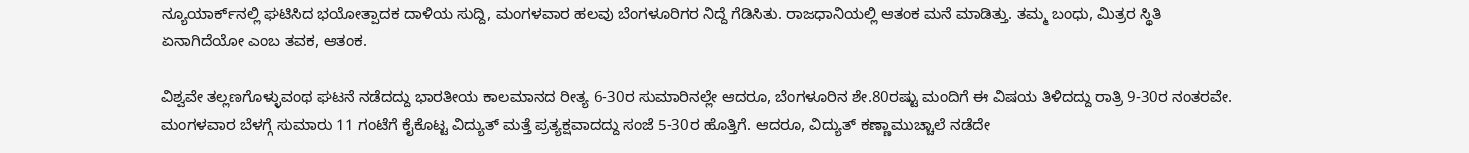ನ್ಯೂಯಾರ್ಕ್‌ನಲ್ಲಿ ಘಟಿಸಿದ ಭಯೋತ್ಪಾದಕ ದಾಳಿಯ ಸುದ್ದಿ, ಮಂಗಳವಾರ ಹಲವು ಬೆಂಗಳೂರಿಗರ ನಿದ್ದೆ ಗೆಡಿಸಿತು. ರಾಜಧಾನಿಯಲ್ಲಿ ಆತಂಕ ಮನೆ ಮಾಡಿತ್ತು. ತಮ್ಮ ಬಂಧು, ಮಿತ್ರರ ಸ್ಥಿತಿ ಏನಾಗಿದೆಯೋ ಎಂಬ ತವಕ, ಆತಂಕ.

ವಿಶ್ವವೇ ತಲ್ಲಣಗೊಳ್ಳುವಂಥ ಘಟನೆ ನಡೆದದ್ದು ಭಾರತೀಯ ಕಾಲಮಾನದ ರೀತ್ಯ 6-30ರ ಸುಮಾರಿನಲ್ಲೇ ಆದರೂ, ಬೆಂಗಳೂರಿನ ಶೇ.80ರಷ್ಟು ಮಂದಿಗೆ ಈ ವಿಷಯ ತಿಳಿದದ್ದು ರಾತ್ರಿ 9-30ರ ನಂತರವೇ. ಮಂಗಳವಾರ ಬೆಳಗ್ಗೆ ಸುಮಾರು 11 ಗಂಟೆಗೆ ಕೈಕೊಟ್ಟ ವಿದ್ಯುತ್‌ ಮತ್ತೆ ಪ್ರತ್ಯಕ್ಷವಾದದ್ದು ಸಂಜೆ 5-30ರ ಹೊತ್ತಿಗೆ. ಆದರೂ, ವಿದ್ಯುತ್‌ ಕಣ್ಣಾಮುಚ್ಚಾಲೆ ನಡೆದೇ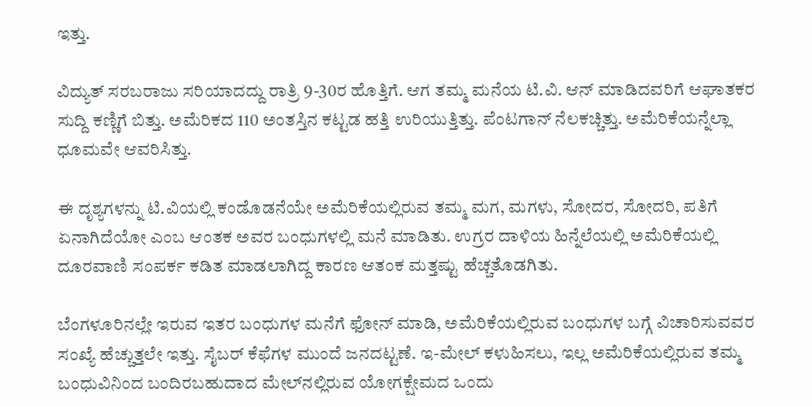ಇತ್ತು.

ವಿದ್ಯುತ್‌ ಸರಬರಾಜು ಸರಿಯಾದದ್ದು ರಾತ್ರಿ 9-30ರ ಹೊತ್ತಿಗೆ. ಆಗ ತಮ್ಮ ಮನೆಯ ಟಿ.ವಿ. ಆನ್‌ ಮಾಡಿದವರಿಗೆ ಆಘಾತಕರ ಸುದ್ದಿ ಕಣ್ಣಿಗೆ ಬಿತ್ತು. ಅಮೆರಿಕದ 110 ಅಂತಸ್ತಿನ ಕಟ್ಟಡ ಹತ್ತಿ ಉರಿಯುತ್ತಿತ್ತು. ಪೆಂಟಗಾನ್‌ ನೆಲಕಚ್ಚಿತ್ತು. ಅಮೆರಿಕೆಯನ್ನೆಲ್ಲಾ ಧೂಮವೇ ಆವರಿಸಿತ್ತು.

ಈ ದೃಶ್ಯಗಳನ್ನು ಟಿ.ವಿಯಲ್ಲಿ ಕಂಡೊಡನೆಯೇ ಅಮೆರಿಕೆಯಲ್ಲಿರುವ ತಮ್ಮ ಮಗ, ಮಗಳು, ಸೋದರ, ಸೋದರಿ, ಪತಿಗೆ ಏನಾಗಿದೆಯೋ ಎಂಬ ಆಂತಕ ಅವರ ಬಂಧುಗಳಲ್ಲಿ ಮನೆ ಮಾಡಿತು. ಉಗ್ರರ ದಾಳಿಯ ಹಿನ್ನೆಲೆಯಲ್ಲಿ ಅಮೆರಿಕೆಯಲ್ಲಿ ದೂರವಾಣಿ ಸಂಪರ್ಕ ಕಡಿತ ಮಾಡಲಾಗಿದ್ದ ಕಾರಣ ಆತಂಕ ಮತ್ತಷ್ಟು ಹೆಚ್ಚತೊಡಗಿತು.

ಬೆಂಗಳೂರಿನಲ್ಲೇ ಇರುವ ಇತರ ಬಂಧುಗಳ ಮನೆಗೆ ಫೋನ್‌ ಮಾಡಿ, ಅಮೆರಿಕೆಯಲ್ಲಿರುವ ಬಂಧುಗಳ ಬಗ್ಗೆ ವಿಚಾರಿಸುವವರ ಸಂಖ್ಯೆ ಹೆಚ್ಚುತ್ತಲೇ ಇತ್ತು. ಸೈಬರ್‌ ಕೆಫೆಗಳ ಮುಂದೆ ಜನದಟ್ಟಣೆ. ಇ-ಮೇಲ್‌ ಕಳುಹಿಸಲು, ಇಲ್ಲ ಅಮೆರಿಕೆಯಲ್ಲಿರುವ ತಮ್ಮ ಬಂಧುವಿನಿಂದ ಬಂದಿರಬಹುದಾದ ಮೇಲ್‌ನಲ್ಲಿರುವ ಯೋಗಕ್ಷೇಮದ ಒಂದು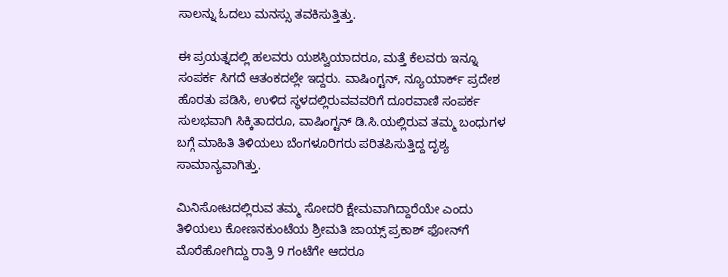ಸಾಲನ್ನು ಓದಲು ಮನಸ್ಸು ತವಕಿಸುತ್ತಿತ್ತು.

ಈ ಪ್ರಯತ್ನದಲ್ಲಿ ಹಲವರು ಯಶಸ್ವಿಯಾದರೂ, ಮತ್ತೆ ಕೆಲವರು ಇನ್ನೂ ಸಂಪರ್ಕ ಸಿಗದೆ ಆತಂಕದಲ್ಲೇ ಇದ್ದರು. ವಾಷಿಂಗ್ಟನ್‌, ನ್ಯೂಯಾರ್ಕ್‌ ಪ್ರದೇಶ ಹೊರತು ಪಡಿಸಿ, ಉಳಿದ ಸ್ಥಳದಲ್ಲಿರುವವವರಿಗೆ ದೂರವಾಣಿ ಸಂಪರ್ಕ ಸುಲಭವಾಗಿ ಸಿಕ್ಕಿತಾದರೂ, ವಾಷಿಂಗ್ಟನ್‌ ಡಿ.ಸಿ.ಯಲ್ಲಿರುವ ತಮ್ಮ ಬಂಧುಗಳ ಬಗ್ಗೆ ಮಾಹಿತಿ ತಿಳಿಯಲು ಬೆಂಗಳೂರಿಗರು ಪರಿತಪಿಸುತ್ತಿದ್ದ ದೃಶ್ಯ ಸಾಮಾನ್ಯವಾಗಿತ್ತು.

ಮಿನಿಸೋಟದಲ್ಲಿರುವ ತಮ್ಮ ಸೋದರಿ ಕ್ಷೇಮವಾಗಿದ್ದಾರೆಯೇ ಎಂದು ತಿಳಿಯಲು ಕೋಣನಕುಂಟೆಯ ಶ್ರೀಮತಿ ಜಾಯ್ಸ್‌ ಪ್ರಕಾಶ್‌ ಫೋನ್‌ಗೆ ಮೊರೆಹೋಗಿದ್ದು ರಾತ್ರಿ 9 ಗಂಟೆಗೇ ಆದರೂ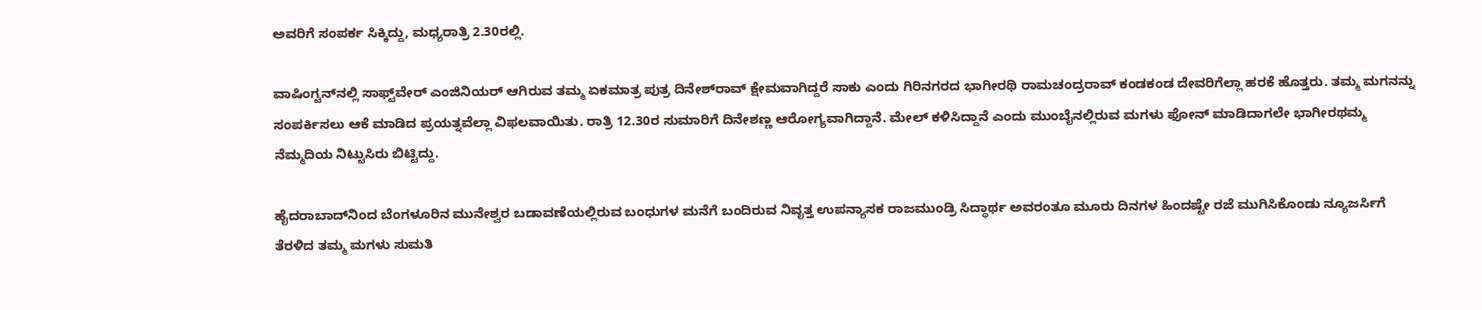ಅವರಿಗೆ ಸಂಪರ್ಕ ಸಿಕ್ಕಿದ್ದು, ಮಧ್ಯರಾತ್ರಿ 2.30ರಲ್ಲಿ.

ವಾಷಿಂಗ್ಟನ್‌ನಲ್ಲಿ ಸಾಫ್ಟ್‌ವೇರ್‌ ಎಂಜಿನಿಯರ್‌ ಆಗಿರುವ ತಮ್ಮ ಏಕಮಾತ್ರ ಪುತ್ರ ದಿನೇಶ್‌ರಾವ್‌ ಕ್ಷೇಮವಾಗಿದ್ದರೆ ಸಾಕು ಎಂದು ಗಿರಿನಗರದ ಭಾಗೀರಥಿ ರಾಮಚಂದ್ರರಾವ್‌ ಕಂಡಕಂಡ ದೇವರಿಗೆಲ್ಲಾ ಹರಕೆ ಹೊತ್ತರು. ತಮ್ಮ ಮಗನನ್ನು ಸಂಪರ್ಕಿಸಲು ಆಕೆ ಮಾಡಿದ ಪ್ರಯತ್ನವೆಲ್ಲಾ ವಿಫಲವಾಯಿತು. ರಾತ್ರಿ 12.30ರ ಸುಮಾರಿಗೆ ದಿನೇಶಣ್ಣ ಆರೋಗ್ಯವಾಗಿದ್ದಾನೆ. ಮೇಲ್‌ ಕಳಿಸಿದ್ದಾನೆ ಎಂದು ಮುಂಬೈನಲ್ಲಿರುವ ಮಗಳು ಫೋನ್‌ ಮಾಡಿದಾಗಲೇ ಭಾಗೀರಥಮ್ಮ ನೆಮ್ಮದಿಯ ನಿಟ್ಟುಸಿರು ಬಿಟ್ಟಿದ್ದು.

ಹೈದರಾಬಾದ್‌ನಿಂದ ಬೆಂಗಳೂರಿನ ಮುನೇಶ್ವರ ಬಡಾವಣೆಯಲ್ಲಿರುವ ಬಂಧುಗಳ ಮನೆಗೆ ಬಂದಿರುವ ನಿವೃತ್ತ ಉಪನ್ಯಾಸಕ ರಾಜಮುಂಡ್ರಿ ಸಿದ್ಧಾರ್ಥ ಅವರಂತೂ ಮೂರು ದಿನಗಳ ಹಿಂದಷ್ಟೇ ರಜೆ ಮುಗಿಸಿಕೊಂಡು ನ್ಯೂಜರ್ಸಿಗೆ ತೆರಳಿದ ತಮ್ಮ ಮಗಳು ಸುಮತಿ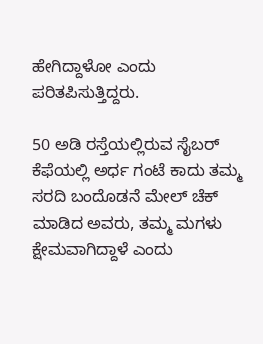ಹೇಗಿದ್ದಾಳೋ ಎಂದು ಪರಿತಪಿಸುತ್ತಿದ್ದರು.

50 ಅಡಿ ರಸ್ತೆಯಲ್ಲಿರುವ ಸೈಬರ್‌ ಕೆಫೆಯಲ್ಲಿ ಅರ್ಧ ಗಂಟೆ ಕಾದು ತಮ್ಮ ಸರದಿ ಬಂದೊಡನೆ ಮೇಲ್‌ ಚೆಕ್‌ ಮಾಡಿದ ಅವರು, ತಮ್ಮ ಮಗಳು ಕ್ಷೇಮವಾಗಿದ್ದಾಳೆ ಎಂದು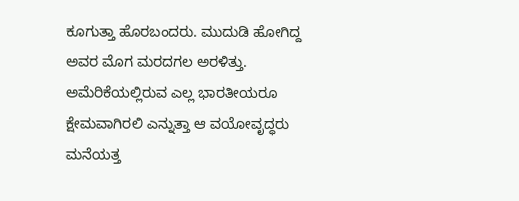ಕೂಗುತ್ತಾ ಹೊರಬಂದರು. ಮುದುಡಿ ಹೋಗಿದ್ದ ಅವರ ಮೊಗ ಮರದಗಲ ಅರಳಿತ್ತು. ಅಮೆರಿಕೆಯಲ್ಲಿರುವ ಎಲ್ಲ ಭಾರತೀಯರೂ ಕ್ಷೇಮವಾಗಿರಲಿ ಎನ್ನುತ್ತಾ ಆ ವಯೋವೃದ್ಧರು ಮನೆಯತ್ತ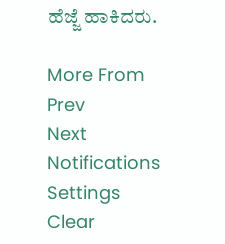ಹೆಜ್ಜೆ ಹಾಕಿದರು.

More From
Prev
Next
Notifications
Settings
Clear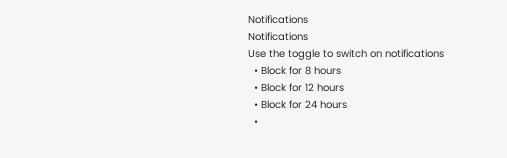Notifications
Notifications
Use the toggle to switch on notifications
  • Block for 8 hours
  • Block for 12 hours
  • Block for 24 hours
  •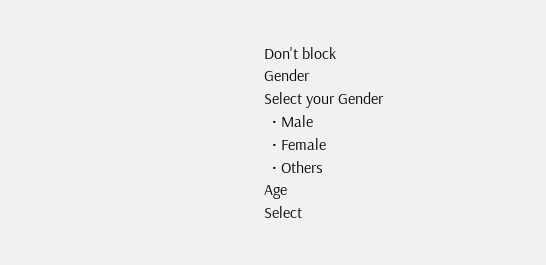Don't block
Gender
Select your Gender
  • Male
  • Female
  • Others
Age
Select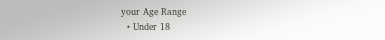your Age Range
  • Under 18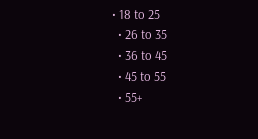• 18 to 25
  • 26 to 35
  • 36 to 45
  • 45 to 55
  • 55+